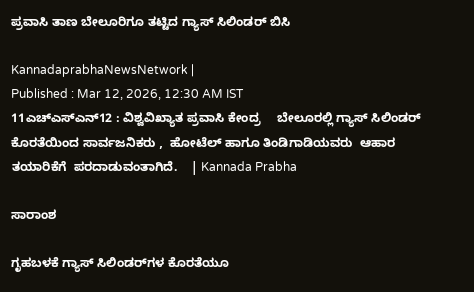ಪ್ರವಾಸಿ ತಾಣ ಬೇಲೂರಿಗೂ ತಟ್ಟಿದ ಗ್ಯಾಸ್ ಸಿಲಿಂಡರ್ ಬಿಸಿ

KannadaprabhaNewsNetwork |
Published : Mar 12, 2026, 12:30 AM IST
11ಎಚ್ಎಸ್ಎನ್12 : ವಿಶ್ವವಿಖ್ಯಾತ ಪ್ರವಾಸಿ ಕೇಂದ್ರ     ಬೇಲೂರಲ್ಲಿ ಗ್ಯಾಸ್ ಸಿಲಿಂಡರ್ ಕೊರತೆಯಿಂದ ಸಾರ್ವಜನಿಕರು ,  ಹೋಟೆಲ್ ಹಾಗೂ ತಿಂಡಿಗಾಡಿಯವರು  ಆಹಾರ ತಯಾರಿಕೆಗೆ  ಪರದಾಡುವಂತಾಗಿದೆ.    | Kannada Prabha

ಸಾರಾಂಶ

ಗೃಹಬಳಕೆ ಗ್ಯಾಸ್ ಸಿಲಿಂಡರ್‌ಗಳ ಕೊರತೆಯೂ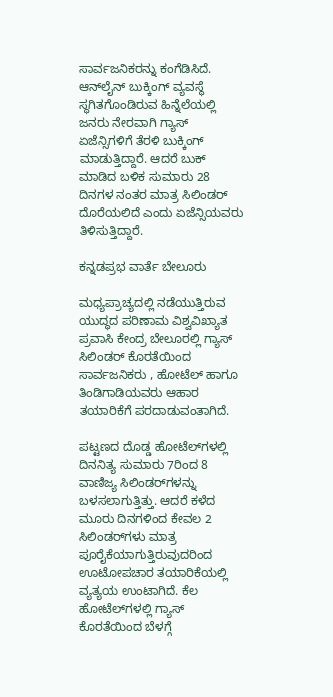ಸಾರ್ವಜನಿಕರನ್ನು ಕಂಗೆಡಿಸಿದೆ. ಆನ್‌ಲೈನ್ ಬುಕ್ಕಿಂಗ್ ವ್ಯವಸ್ಥೆ ಸ್ಥಗಿತಗೊಂಡಿರುವ ಹಿನ್ನೆಲೆಯಲ್ಲಿ ಜನರು ನೇರವಾಗಿ ಗ್ಯಾಸ್ ಏಜೆನ್ಸಿಗಳಿಗೆ ತೆರಳಿ ಬುಕ್ಕಿಂಗ್ ಮಾಡುತ್ತಿದ್ದಾರೆ. ಆದರೆ ಬುಕ್ ಮಾಡಿದ ಬಳಿಕ ಸುಮಾರು 28 ದಿನಗಳ ನಂತರ ಮಾತ್ರ ಸಿಲಿಂಡರ್ ದೊರೆಯಲಿದೆ ಎಂದು ಏಜೆನ್ಸಿಯವರು ತಿಳಿಸುತ್ತಿದ್ದಾರೆ.

ಕನ್ನಡಪ್ರಭ ವಾರ್ತೆ ಬೇಲೂರು

ಮಧ್ಯಪ್ರಾಚ್ಯದಲ್ಲಿ ನಡೆಯುತ್ತಿರುವ ಯುದ್ಧದ ಪರಿಣಾಮ ವಿಶ್ವವಿಖ್ಯಾತ ಪ್ರವಾಸಿ ಕೇಂದ್ರ ಬೇಲೂರಲ್ಲಿ ಗ್ಯಾಸ್ ಸಿಲಿಂಡರ್ ಕೊರತೆಯಿಂದ ಸಾರ್ವಜನಿಕರು , ಹೋಟೆಲ್ ಹಾಗೂ ತಿಂಡಿಗಾಡಿಯವರು ಆಹಾರ ತಯಾರಿಕೆಗೆ ಪರದಾಡುವಂತಾಗಿದೆ.

ಪಟ್ಟಣದ ದೊಡ್ಡ ಹೋಟೆಲ್‌ಗಳಲ್ಲಿ ದಿನನಿತ್ಯ ಸುಮಾರು 7ರಿಂದ 8 ವಾಣಿಜ್ಯ ಸಿಲಿಂಡರ್‌ಗಳನ್ನು ಬಳಸಲಾಗುತ್ತಿತ್ತು. ಆದರೆ ಕಳೆದ ಮೂರು ದಿನಗಳಿಂದ ಕೇವಲ 2 ಸಿಲಿಂಡರ್‌ಗಳು ಮಾತ್ರ ಪೂರೈಕೆಯಾಗುತ್ತಿರುವುದರಿಂದ ಊಟೋಪಚಾರ ತಯಾರಿಕೆಯಲ್ಲಿ ವ್ಯತ್ಯಯ ಉಂಟಾಗಿದೆ. ಕೆಲ ಹೋಟೆಲ್‌ಗಳಲ್ಲಿ ಗ್ಯಾಸ್ ಕೊರತೆಯಿಂದ ಬೆಳಗ್ಗೆ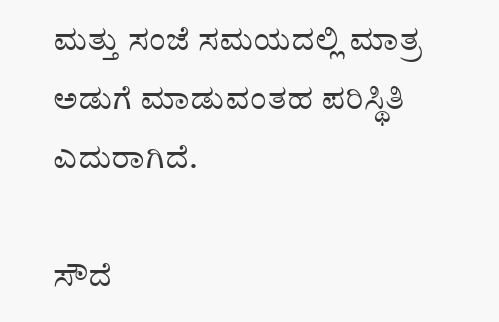ಮತ್ತು ಸಂಜೆ ಸಮಯದಲ್ಲಿ ಮಾತ್ರ ಅಡುಗೆ ಮಾಡುವಂತಹ ಪರಿಸ್ಥಿತಿ ಎದುರಾಗಿದೆ.

ಸೌದೆ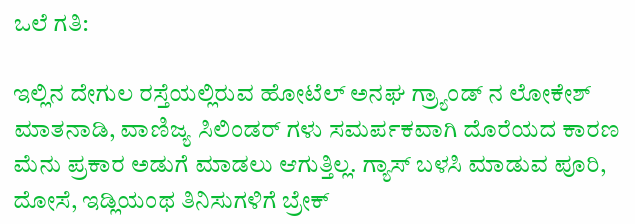ಒಲೆ ಗತಿ:

ಇಲ್ಲಿನ ದೇಗುಲ ರಸ್ತೆಯಲ್ಲಿರುವ ಹೋಟೆಲ್ ಅನಘ ಗ್ರ್ಯಾಂಡ್ ನ ಲೋಕೇಶ್ ಮಾತನಾಡಿ, ವಾಣಿಜ್ಯ ಸಿಲಿಂಡರ್ ಗಳು ಸಮರ್ಪಕವಾಗಿ ದೊರೆಯದ ಕಾರಣ ಮೆನು ಪ್ರಕಾರ ಅಡುಗೆ ಮಾಡಲು ಆಗುತ್ತಿಲ್ಲ. ಗ್ಯಾಸ್ ಬಳಸಿ ಮಾಡುವ ಪೂರಿ, ದೋಸೆ, ಇಡ್ಲಿಯಂಥ ತಿನಿಸುಗಳಿಗೆ ಬ್ರೇಕ್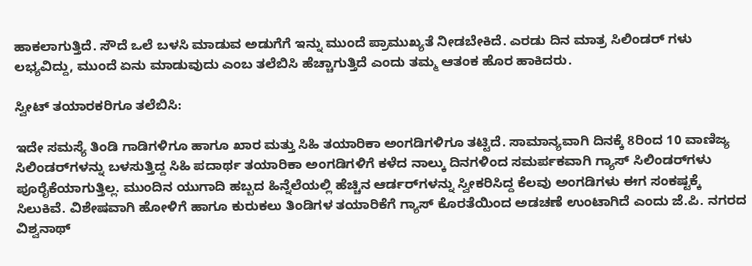ಹಾಕಲಾಗುತ್ತಿದೆ. ಸೌದೆ ಒಲೆ ಬಳಸಿ ಮಾಡುವ ಅಡುಗೆಗೆ ಇನ್ನು ಮುಂದೆ ಪ್ರಾಮುಖ್ಯತೆ ನೀಡಬೇಕಿದೆ. ಎರಡು ದಿನ ಮಾತ್ರ ಸಿಲಿಂಡರ್ ಗಳು ಲಭ್ಯವಿದ್ದು, ಮುಂದೆ ಏನು ಮಾಡುವುದು ಎಂಬ ತಲೆಬಿಸಿ ಹೆಚ್ಚಾಗುತ್ತಿದೆ ಎಂದು ತಮ್ಮ ಆತಂಕ ಹೊರ ಹಾಕಿದರು.

ಸ್ವೀಟ್ ತಯಾರಕರಿಗೂ ತಲೆಬಿಸಿ:

ಇದೇ ಸಮಸ್ಯೆ ತಿಂಡಿ ಗಾಡಿಗಳಿಗೂ ಹಾಗೂ ಖಾರ ಮತ್ತು ಸಿಹಿ ತಯಾರಿಕಾ ಅಂಗಡಿಗಳಿಗೂ ತಟ್ಟಿದೆ. ಸಾಮಾನ್ಯವಾಗಿ ದಿನಕ್ಕೆ 8ರಿಂದ 10 ವಾಣಿಜ್ಯ ಸಿಲಿಂಡರ್‌ಗಳನ್ನು ಬಳಸುತ್ತಿದ್ದ ಸಿಹಿ ಪದಾರ್ಥ ತಯಾರಿಕಾ ಅಂಗಡಿಗಳಿಗೆ ಕಳೆದ ನಾಲ್ಕು ದಿನಗಳಿಂದ ಸಮರ್ಪಕವಾಗಿ ಗ್ಯಾಸ್ ಸಿಲಿಂಡರ್‌ಗಳು ಪೂರೈಕೆಯಾಗುತ್ತಿಲ್ಲ. ಮುಂದಿನ ಯುಗಾದಿ ಹಬ್ಬದ ಹಿನ್ನೆಲೆಯಲ್ಲಿ ಹೆಚ್ಚಿನ ಆರ್ಡರ್‌ಗಳನ್ನು ಸ್ವೀಕರಿಸಿದ್ದ ಕೆಲವು ಅಂಗಡಿಗಳು ಈಗ ಸಂಕಷ್ಟಕ್ಕೆ ಸಿಲುಕಿವೆ. ವಿಶೇಷವಾಗಿ ಹೋಳಿಗೆ ಹಾಗೂ ಕುರುಕಲು ತಿಂಡಿಗಳ ತಯಾರಿಕೆಗೆ ಗ್ಯಾಸ್ ಕೊರತೆಯಿಂದ ಅಡಚಣೆ ಉಂಟಾಗಿದೆ ಎಂದು ಜೆ.ಪಿ. ನಗರದ ವಿಶ್ವನಾಥ್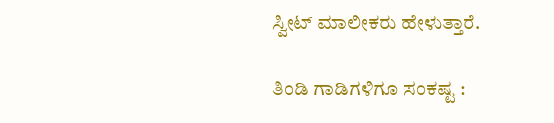ಸ್ವೀಟ್ ಮಾಲೀಕರು ಹೇಳುತ್ತಾರೆ.

ತಿಂಡಿ ಗಾಡಿಗಳಿಗೂ ಸಂಕಷ್ಟ :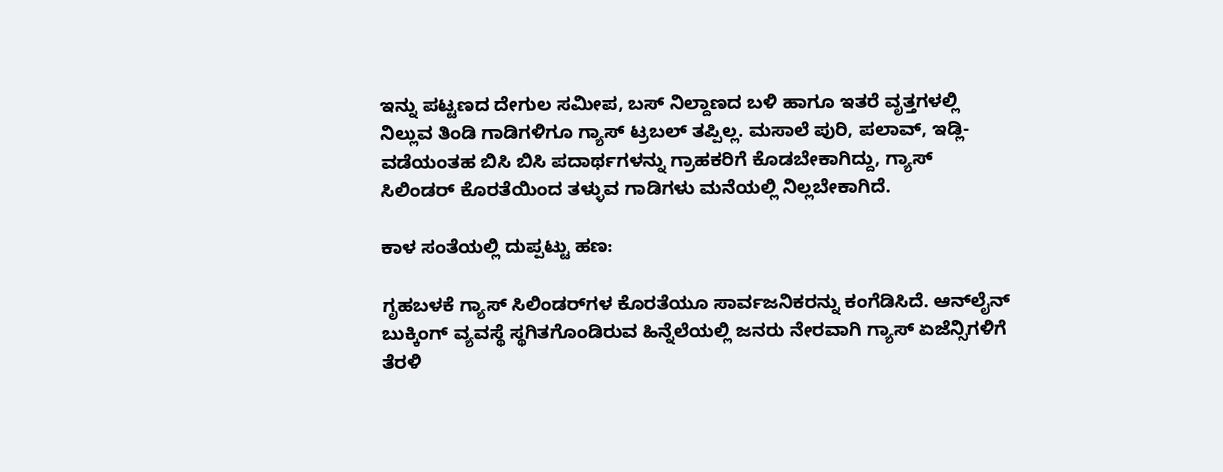ಇನ್ನು ಪಟ್ಟಣದ ದೇಗುಲ ಸಮೀಪ, ಬಸ್ ನಿಲ್ದಾಣದ ಬಳಿ ಹಾಗೂ ಇತರೆ ವೃತ್ತಗಳಲ್ಲಿ ನಿಲ್ಲುವ ತಿಂಡಿ ಗಾಡಿಗಳಿಗೂ ಗ್ಯಾಸ್ ಟ್ರಬಲ್ ತಪ್ಪಿಲ್ಲ. ಮಸಾಲೆ ಪುರಿ, ಪಲಾವ್, ಇಡ್ಲಿ- ವಡೆಯಂತಹ ಬಿಸಿ ಬಿಸಿ ಪದಾರ್ಥಗಳನ್ನು ಗ್ರಾಹಕರಿಗೆ ಕೊಡಬೇಕಾಗಿದ್ದು, ಗ್ಯಾಸ್ ಸಿಲಿಂಡರ್ ಕೊರತೆಯಿಂದ ತಳ್ಳುವ ಗಾಡಿಗಳು ಮನೆಯಲ್ಲಿ ನಿಲ್ಲಬೇಕಾಗಿದೆ.

ಕಾಳ ಸಂತೆಯಲ್ಲಿ ದುಪ್ಪಟ್ಟು ಹಣ:

ಗೃಹಬಳಕೆ ಗ್ಯಾಸ್ ಸಿಲಿಂಡರ್‌ಗಳ ಕೊರತೆಯೂ ಸಾರ್ವಜನಿಕರನ್ನು ಕಂಗೆಡಿಸಿದೆ. ಆನ್‌ಲೈನ್ ಬುಕ್ಕಿಂಗ್ ವ್ಯವಸ್ಥೆ ಸ್ಥಗಿತಗೊಂಡಿರುವ ಹಿನ್ನೆಲೆಯಲ್ಲಿ ಜನರು ನೇರವಾಗಿ ಗ್ಯಾಸ್ ಏಜೆನ್ಸಿಗಳಿಗೆ ತೆರಳಿ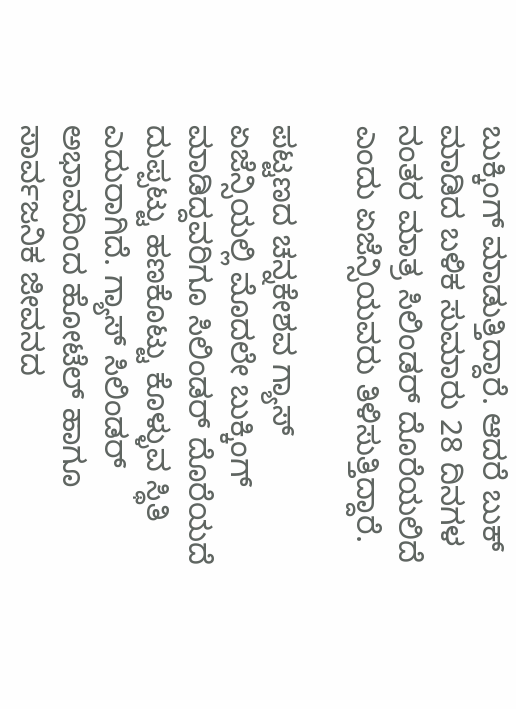ಬುಕ್ಕಿಂಗ್ ಮಾಡುತ್ತಿದ್ದಾರೆ. ಆದರೆ ಬುಕ್ ಮಾಡಿದ ಬಳಿಕ ಸುಮಾರು 28 ದಿನಗಳ ನಂತರ ಮಾತ್ರ ಸಿಲಿಂಡರ್ ದೊರೆಯಲಿದೆ ಎಂದು ಏಜೆನ್ಸಿಯವರು ತಿಳಿಸುತ್ತಿದ್ದಾರೆ.

ಪಟ್ಟಣದ ಚನ್ನಕೇಶವ ಗ್ಯಾಸ್ ಏಜೆನ್ಸಿಯಲ್ಲಿ ಮೊದಲೇ ಬುಕ್ಕಿಂಗ್ ಮಾಡಿದ್ದವರಿಗೂ ಸಿಲಿಂಡರ್ ದೊರೆಯದೆ ದುಪ್ಪಟ್ಟು ಹಣಕೊಟ್ಟು ಕೊಳ್ಳುವ ಸ್ಥಿತಿ ಎದುರಾಗಿದೆ. ಗ್ಯಾಸ್ ಸಿಲಿಂಡರ್ ಅಭಾವದಿಂದ ಹೋಟೆಲ್ ಹಾಗೂ ಸಾರ್ವಜನಿಕ ಜೀವನದ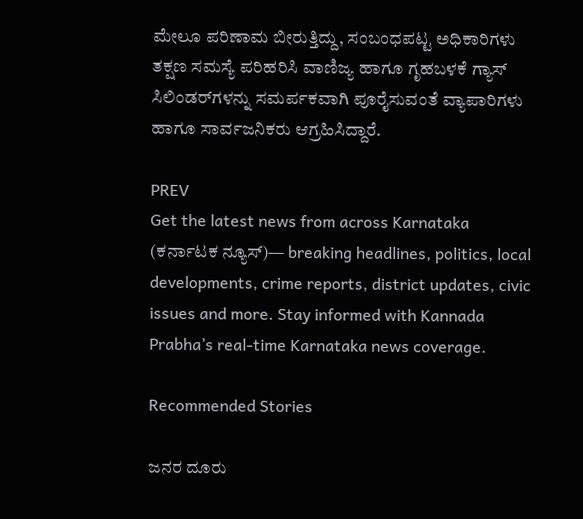ಮೇಲೂ ಪರಿಣಾಮ ಬೀರುತ್ತಿದ್ದು, ಸಂಬಂಧಪಟ್ಟ ಅಧಿಕಾರಿಗಳು ತಕ್ಷಣ ಸಮಸ್ಯೆ ಪರಿಹರಿಸಿ ವಾಣಿಜ್ಯ ಹಾಗೂ ಗೃಹಬಳಕೆ ಗ್ಯಾಸ್ ಸಿಲಿಂಡರ್‌ಗಳನ್ನು ಸಮರ್ಪಕವಾಗಿ ಪೂರೈಸುವಂತೆ ವ್ಯಾಪಾರಿಗಳು ಹಾಗೂ ಸಾರ್ವಜನಿಕರು ಆಗ್ರಹಿಸಿದ್ದಾರೆ.

PREV
Get the latest news from across Karnataka (ಕರ್ನಾಟಕ ನ್ಯೂಸ್)— breaking headlines, politics, local developments, crime reports, district updates, civic issues and more. Stay informed with Kannada Prabha’s real‑time Karnataka news coverage.

Recommended Stories

ಜನರ ದೂರು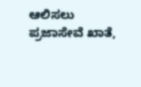ಆಲಿಸಲು ಪ್ರಜಾಸೇವೆ ಖಾತೆ,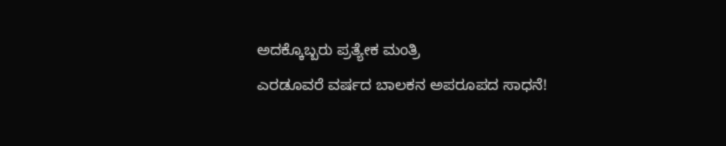ಅದಕ್ಕೊಬ್ಬರು ಪ್ರತ್ಯೇಕ ಮಂತ್ರಿ
ಎರಡೂವರೆ ವರ್ಷದ ಬಾಲಕನ ಅಪರೂಪದ ಸಾಧನೆ!